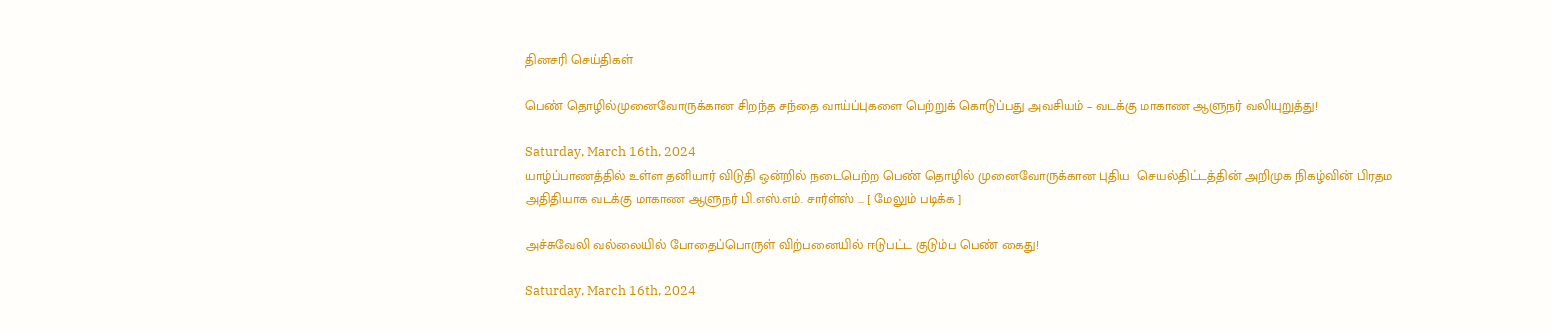தினசரி செய்திகள்

பெண் தொழில்முனைவோருக்கான சிறந்த சந்தை வாய்ப்புகளை பெற்றுக் கொடுப்பது அவசியம் – வடக்கு மாகாண ஆளுநர் வலியுறுத்து!

Saturday, March 16th, 2024
யாழ்ப்பாணத்தில் உள்ள தனியார் விடுதி ஒன்றில் நடைபெற்ற பெண் தொழில் முனைவோருக்கான புதிய  செயல்திட்டத்தின் அறிமுக நிகழ்வின் பிரதம அதிதியாக வடக்கு மாகாண ஆளுநர் பி.எஸ்.எம். சார்ள்ஸ் ... [ மேலும் படிக்க ]

அச்சுவேலி வல்லையில் போதைப்பொருள் விற்பனையில் ஈடுபட்ட குடும்ப பெண் கைது!

Saturday, March 16th, 2024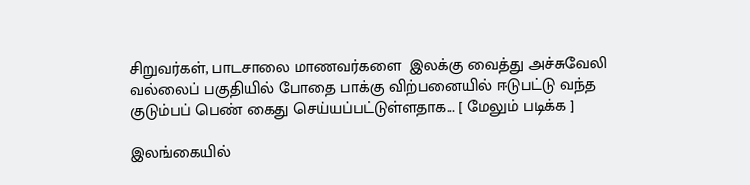சிறுவர்கள், பாடசாலை மாணவர்களை  இலக்கு வைத்து அச்சுவேலி வல்லைப் பகுதியில் போதை பாக்கு விற்பனையில் ஈடுபட்டு வந்த குடும்பப் பெண் கைது செய்யப்பட்டுள்ளதாக... [ மேலும் படிக்க ]

இலங்கையில்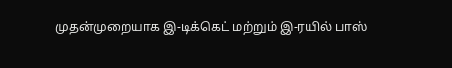முதன்முறையாக இ-டிக்கெட் மற்றும் இ-ரயில் பாஸ்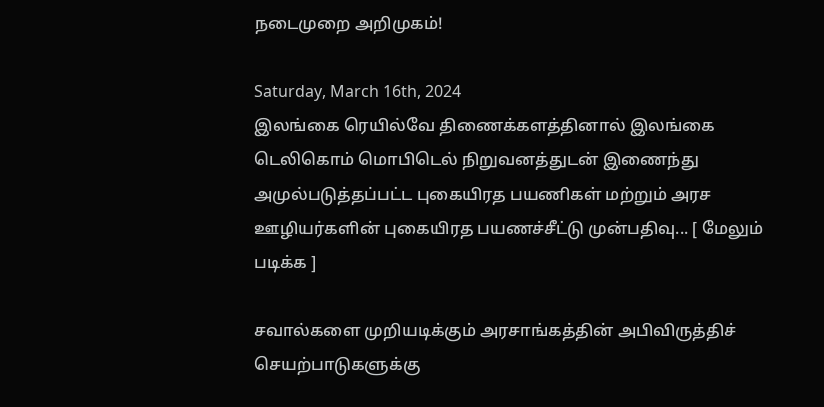நடைமுறை அறிமுகம்!

Saturday, March 16th, 2024
இலங்கை ரெயில்வே திணைக்களத்தினால் இலங்கை டெலிகொம் மொபிடெல் நிறுவனத்துடன் இணைந்து அமுல்படுத்தப்பட்ட புகையிரத பயணிகள் மற்றும் அரச ஊழியர்களின் புகையிரத பயணச்சீட்டு முன்பதிவு... [ மேலும் படிக்க ]

சவால்களை முறியடிக்கும் அரசாங்கத்தின் அபிவிருத்திச் செயற்பாடுகளுக்கு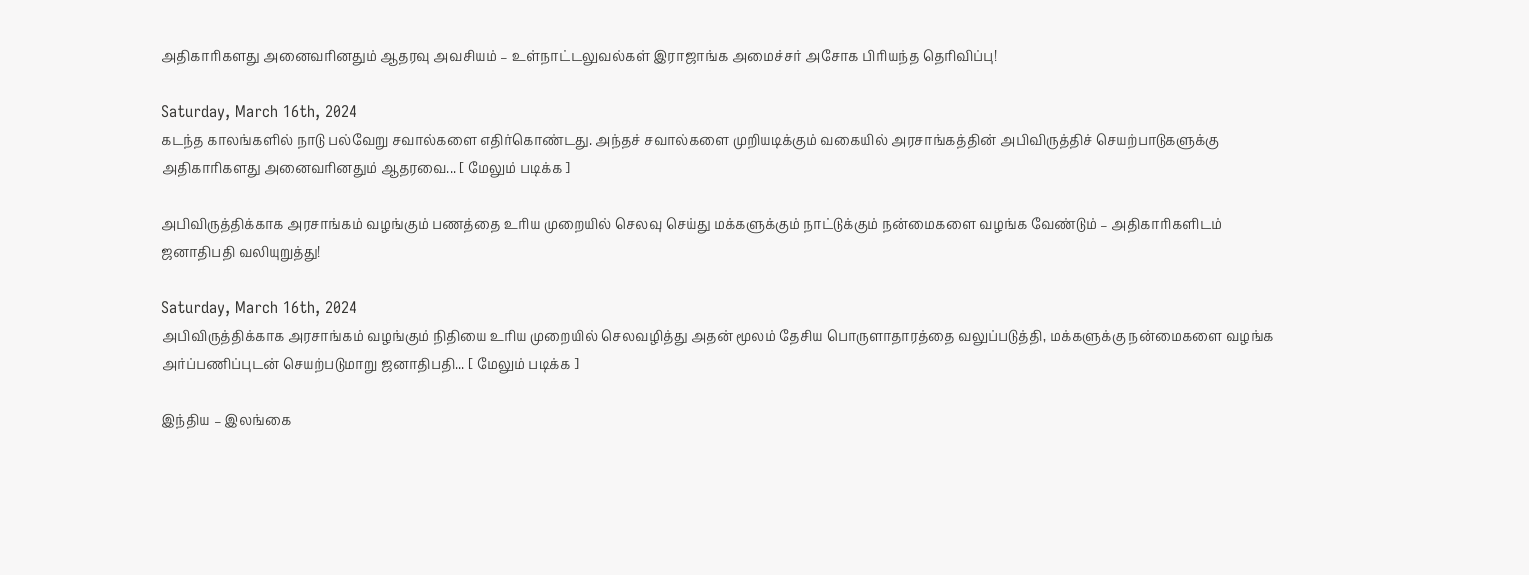அதிகாரிகளது அனைவரினதும் ஆதரவு அவசியம் – உள்நாட்டலுவல்கள் இராஜாங்க அமைச்சர் அசோக பிரியந்த தெரிவிப்பு!

Saturday, March 16th, 2024
கடந்த காலங்களில் நாடு பல்வேறு சவால்களை எதிர்கொண்டது. அந்தச் சவால்களை முறியடிக்கும் வகையில் அரசாங்கத்தின் அபிவிருத்திச் செயற்பாடுகளுக்கு அதிகாரிகளது அனைவரினதும் ஆதரவை... [ மேலும் படிக்க ]

அபிவிருத்திக்காக அரசாங்கம் வழங்கும் பணத்தை உரிய முறையில் செலவு செய்து மக்களுக்கும் நாட்டுக்கும் நன்மைகளை வழங்க வேண்டும் – அதிகாரிகளிடம் ஜனாதிபதி வலியுறுத்து!

Saturday, March 16th, 2024
அபிவிருத்திக்காக அரசாங்கம் வழங்கும் நிதியை உரிய முறையில் செலவழித்து அதன் மூலம் தேசிய பொருளாதாரத்தை வலுப்படுத்தி, மக்களுக்கு நன்மைகளை வழங்க அர்ப்பணிப்புடன் செயற்படுமாறு ஜனாதிபதி... [ மேலும் படிக்க ]

இந்திய – இலங்கை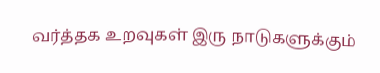வர்த்தக உறவுகள் இரு நாடுகளுக்கும்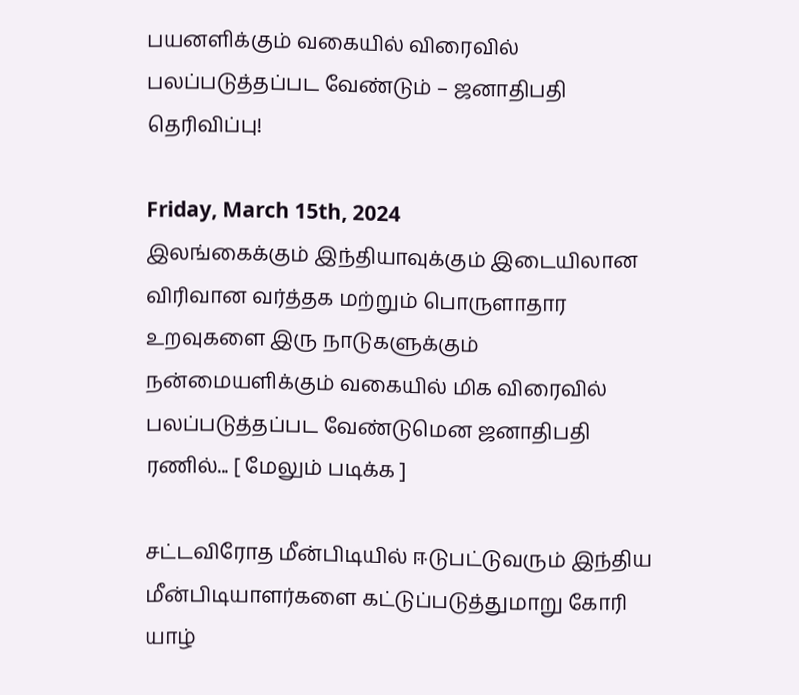பயனளிக்கும் வகையில் விரைவில் பலப்படுத்தப்பட வேண்டும் – ஜனாதிபதி தெரிவிப்பு!

Friday, March 15th, 2024
இலங்கைக்கும் இந்தியாவுக்கும் இடையிலான விரிவான வர்த்தக மற்றும் பொருளாதார உறவுகளை இரு நாடுகளுக்கும் நன்மையளிக்கும் வகையில் மிக விரைவில் பலப்படுத்தப்பட வேண்டுமென ஜனாதிபதி ரணில்... [ மேலும் படிக்க ]

சட்டவிரோத மீன்பிடியில் ஈடுபட்டுவரும் இந்திய மீன்பிடியாளர்களை கட்டுப்படுத்துமாறு கோரி யாழ்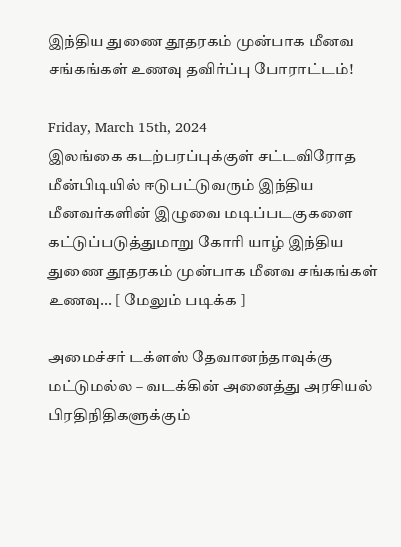இந்திய துணை தூதரகம் முன்பாக மீனவ சங்கங்கள் உணவு தவிர்ப்பு போராட்டம்!

Friday, March 15th, 2024
இலங்கை கடற்பரப்புக்குள் சட்டவிரோத மீன்பிடியில் ஈடுபட்டுவரும் இந்திய மீனவர்களின் இழுவை மடிப்படகுகளை கட்டுப்படுத்துமாறு கோரி யாழ் இந்திய துணை தூதரகம் முன்பாக மீனவ சங்கங்கள் உணவு... [ மேலும் படிக்க ]

அமைச்சர் டக்ளஸ் தேவானந்தாவுக்கு மட்டுமல்ல – வடக்கின் அனைத்து அரசியல் பிரதிநிதிகளுக்கும்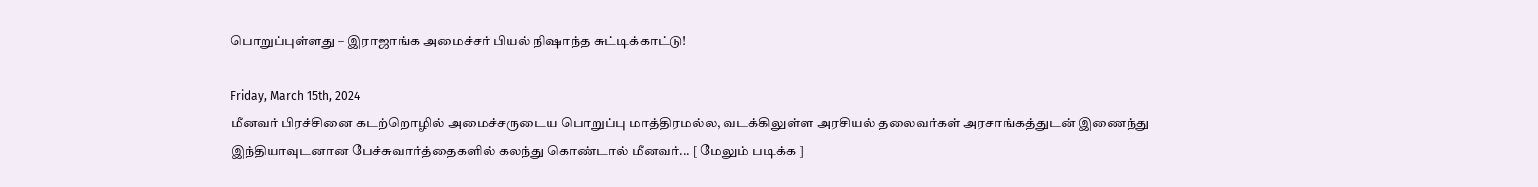பொறுப்புள்ளது – இராஜாங்க அமைச்சர் பியல் நிஷாந்த சுட்டிக்காட்டு!

Friday, March 15th, 2024
மீனவர் பிரச்சினை கடற்றொழில் அமைச்சருடைய பொறுப்பு மாத்திரமல்ல, வடக்கிலுள்ள அரசியல் தலைவர்கள் அரசாங்கத்துடன் இணைந்து இந்தியாவுடனான பேச்சுவார்த்தைகளில் கலந்து கொண்டால் மீனவர்... [ மேலும் படிக்க ]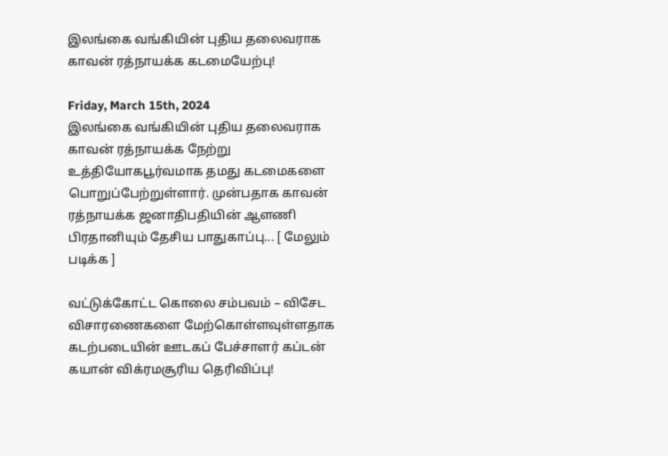இலங்கை வங்கியின் புதிய தலைவராக காவன் ரத்நாயக்க கடமையேற்பு!

Friday, March 15th, 2024
இலங்கை வங்கியின் புதிய தலைவராக காவன் ரத்நாயக்க நேற்று உத்தியோகபூர்வமாக தமது கடமைகளை பொறுப்பேற்றுள்ளார். முன்பதாக காவன் ரத்நாயக்க ஜனாதிபதியின் ஆளணி பிரதானியும் தேசிய பாதுகாப்பு... [ மேலும் படிக்க ]

வட்டுக்கோட்ட கொலை சம்பவம் – விசேட விசாரணைகளை மேற்கொள்ளவுள்ளதாக கடற்படையின் ஊடகப் பேச்சாளர் கப்டன் கயான் விக்ரமசூரிய தெரிவிப்பு!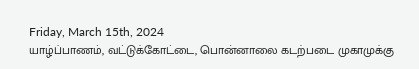Friday, March 15th, 2024
யாழ்ப்பாணம், வட்டுக்கோட்டை, பொன்னாலை கடற்படை முகாமுக்கு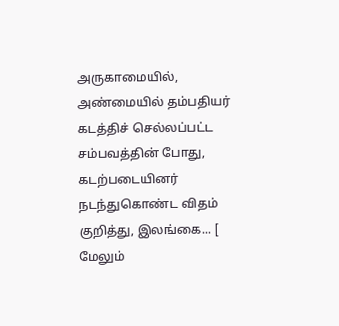அருகாமையில், அண்மையில் தம்பதியர் கடத்திச் செல்லப்பட்ட சம்பவத்தின் போது, கடற்படையினர் நடந்துகொண்ட விதம் குறித்து, இலங்கை... [ மேலும்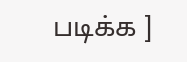படிக்க ]